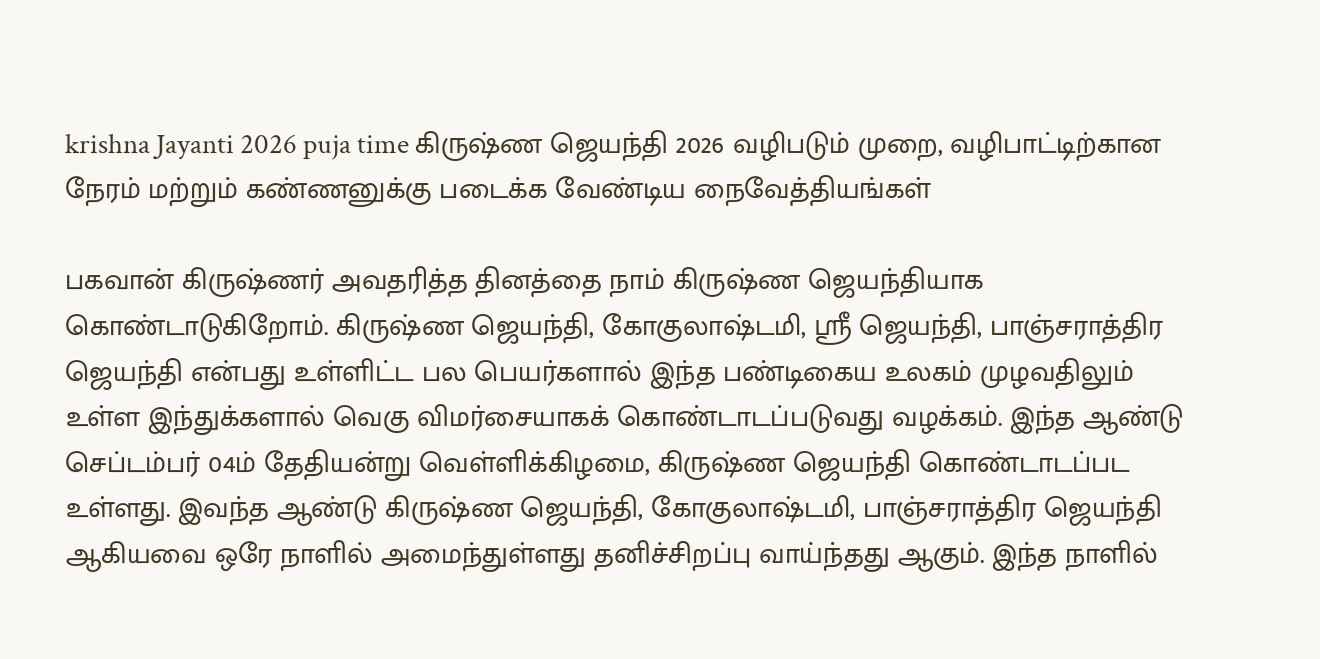krishna Jayanti 2026 puja time கிருஷ்ண ஜெயந்தி 2026 வழிபடும் முறை, வழிபாட்டிற்கான நேரம் மற்றும் கண்ணனுக்கு படைக்க வேண்டிய நைவேத்தியங்கள்

பகவான் கிருஷ்ணர் அவதரித்த தினத்தை நாம் கிருஷ்ண ஜெயந்தியாக கொண்டாடுகிறோம். கிருஷ்ண ஜெயந்தி, கோகுலாஷ்டமி, ஸ்ரீ ஜெயந்தி, பாஞ்சராத்திர ஜெயந்தி என்பது உள்ளிட்ட பல பெயர்களால் இந்த பண்டிகைய உலகம் முழவதிலும் உள்ள இந்துக்களால் வெகு விமர்சையாகக் கொண்டாடப்படுவது வழக்கம். இந்த ஆண்டு செப்டம்பர் 04ம் தேதியன்று வெள்ளிக்கிழமை, கிருஷ்ண ஜெயந்தி கொண்டாடப்பட உள்ளது. இவந்த ஆண்டு கிருஷ்ண ஜெயந்தி, கோகுலாஷ்டமி, பாஞ்சராத்திர ஜெயந்தி ஆகியவை ஒரே நாளில் அமைந்துள்ளது தனிச்சிறப்பு வாய்ந்தது ஆகும். இந்த நாளில்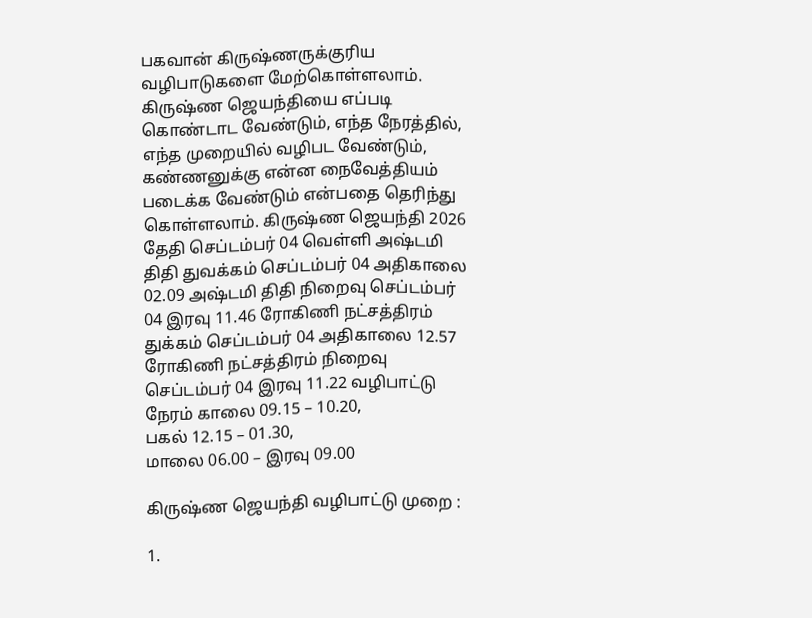பகவான் கிருஷ்ணருக்குரிய வழிபாடுகளை மேற்கொள்ளலாம். கிருஷ்ண ஜெயந்தியை எப்படி கொண்டாட வேண்டும், எந்த நேரத்தில், எந்த முறையில் வழிபட வேண்டும், கண்ணனுக்கு என்ன நைவேத்தியம் படைக்க வேண்டும் என்பதை தெரிந்து கொள்ளலாம். கிருஷ்ண ஜெயந்தி 2026 தேதி செப்டம்பர் 04 வெள்ளி அஷ்டமி திதி துவக்கம் செப்டம்பர் 04 அதிகாலை 02.09 அஷ்டமி திதி நிறைவு செப்டம்பர் 04 இரவு 11.46 ரோகிணி நட்சத்திரம் துக்கம் செப்டம்பர் 04 அதிகாலை 12.57 ரோகிணி நட்சத்திரம் நிறைவு செப்டம்பர் 04 இரவு 11.22 வழிபாட்டு நேரம் காலை 09.15 – 10.20,
பகல் 12.15 – 01.30,
மாலை 06.00 – இரவு 09.00

கிருஷ்ண ஜெயந்தி வழிபாட்டு முறை :

1.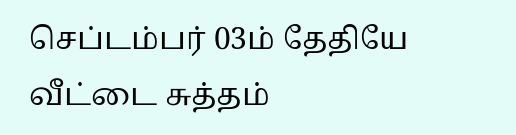செப்டம்பர் 03ம் தேதியே வீட்டை சுத்தம்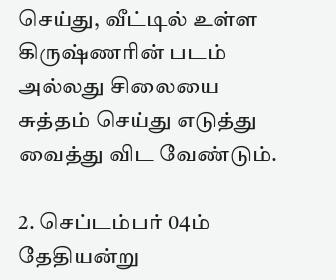செய்து, வீட்டில் உள்ள கிருஷ்ணரின் படம் அல்லது சிலையை சுத்தம் செய்து எடுத்து வைத்து விட வேண்டும்.

2. செப்டம்பர் 04ம் தேதியன்று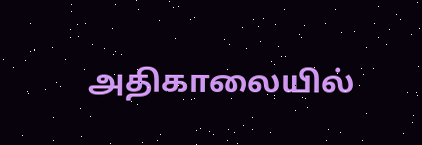அதிகாலையில்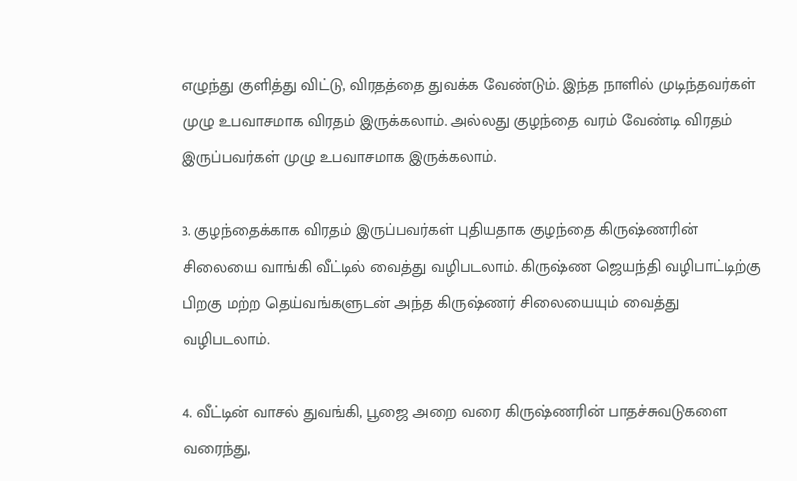எழுந்து குளித்து விட்டு, விரதத்தை துவக்க வேண்டும். இந்த நாளில் முடிந்தவர்கள் முழு உபவாசமாக விரதம் இருக்கலாம். அல்லது குழந்தை வரம் வேண்டி விரதம் இருப்பவர்கள் முழு உபவாசமாக இருக்கலாம்.

3. குழந்தைக்காக விரதம் இருப்பவர்கள் புதியதாக குழந்தை கிருஷ்ணரின் சிலையை வாங்கி வீட்டில் வைத்து வழிபடலாம். கிருஷ்ண ஜெயந்தி வழிபாட்டிற்கு பிறகு மற்ற தெய்வங்களுடன் அந்த கிருஷ்ணர் சிலையையும் வைத்து வழிபடலாம்.

4. வீட்டின் வாசல் துவங்கி, பூஜை அறை வரை கிருஷ்ணரின் பாதச்சுவடுகளை வரைந்து,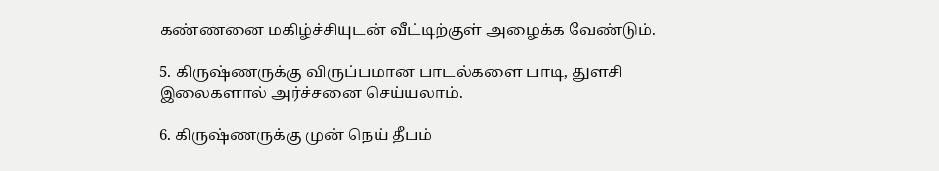கண்ணனை மகிழ்ச்சியுடன் வீட்டிற்குள் அழைக்க வேண்டும்.

5. கிருஷ்ணருக்கு விருப்பமான பாடல்களை பாடி, துளசி இலைகளால் அர்ச்சனை செய்யலாம்.

6. கிருஷ்ணருக்கு முன் நெய் தீபம்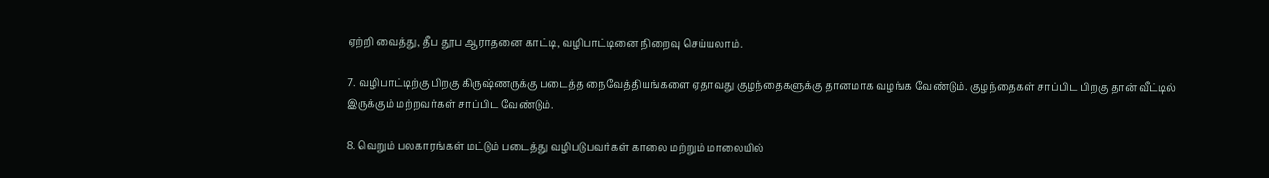ஏற்றி வைத்து, தீப தூப ஆராதனை காட்டி, வழிபாட்டினை நிறைவு செய்யலாம்.

7. வழிபாட்டிற்கு பிறகு கிருஷ்ணருக்கு படைத்த நைவேத்தியங்களை ஏதாவது குழந்தைகளுக்கு தானமாக வழங்க வேண்டும். குழந்தைகள் சாப்பிட பிறகு தான் வீட்டில் இருக்கும் மற்றவர்கள் சாப்பிட வேண்டும்.

8. வெறும் பலகாரங்கள் மட்டும் படைத்து வழிபடுபவர்கள் காலை மற்றும் மாலையில்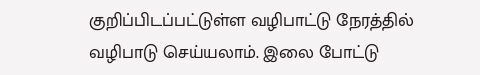குறிப்பிடப்பட்டுள்ள வழிபாட்டு நேரத்தில் வழிபாடு செய்யலாம். இலை போட்டு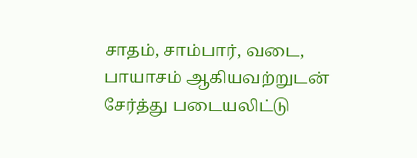சாதம், சாம்பார், வடை, பாயாசம் ஆகியவற்றுடன் சேர்த்து படையலிட்டு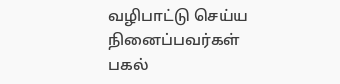வழிபாட்டு செய்ய நினைப்பவர்கள் பகல்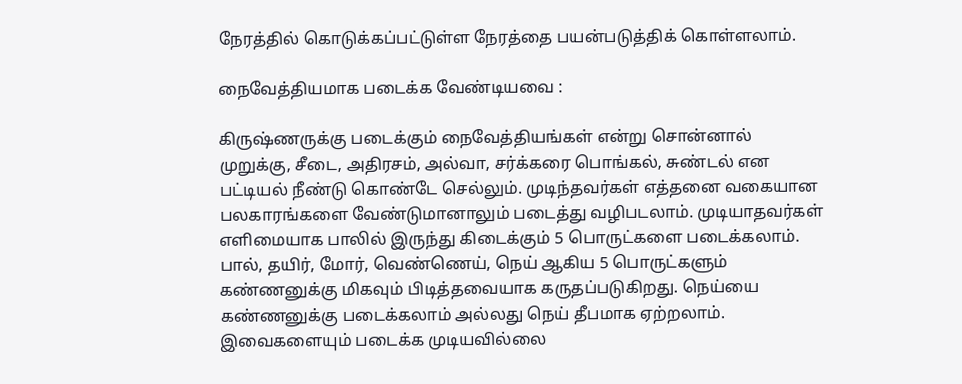நேரத்தில் கொடுக்கப்பட்டுள்ள நேரத்தை பயன்படுத்திக் கொள்ளலாம்.

நைவேத்தியமாக படைக்க வேண்டியவை :

கிருஷ்ணருக்கு படைக்கும் நைவேத்தியங்கள் என்று சொன்னால் முறுக்கு, சீடை, அதிரசம், அல்வா, சர்க்கரை பொங்கல், சுண்டல் என பட்டியல் நீண்டு கொண்டே செல்லும். முடிந்தவர்கள் எத்தனை வகையான பலகாரங்களை வேண்டுமானாலும் படைத்து வழிபடலாம். முடியாதவர்கள் எளிமையாக பாலில் இருந்து கிடைக்கும் 5 பொருட்களை படைக்கலாம். பால், தயிர், மோர், வெண்ணெய், நெய் ஆகிய 5 பொருட்களும் கண்ணனுக்கு மிகவும் பிடித்தவையாக கருதப்படுகிறது. நெய்யை கண்ணனுக்கு படைக்கலாம் அல்லது நெய் தீபமாக ஏற்றலாம். இவைகளையும் படைக்க முடியவில்லை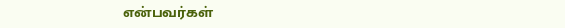என்பவர்கள்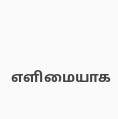எளிமையாக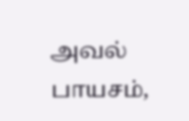அவல் பாயசம்,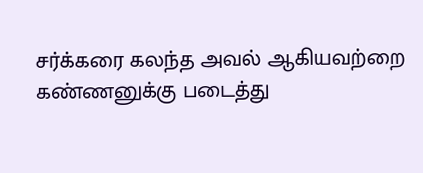சர்க்கரை கலந்த அவல் ஆகியவற்றை கண்ணனுக்கு படைத்து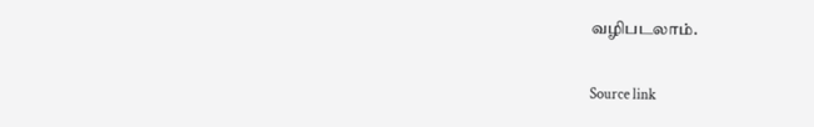வழிபடலாம்.

Source link